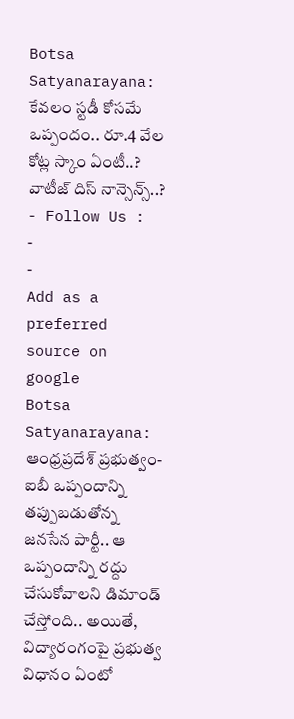Botsa Satyanarayana: కేవలం స్టడీ కోసమే ఒప్పందం.. రూ.4 వేల కోట్ల స్కాం ఏంటీ..? వాటీజ్ దిస్ నాన్సెన్స్..?
- Follow Us :
-
-
Add as a preferred
source on google
Botsa Satyanarayana: ఆంధ్రప్రదేశ్ ప్రభుత్వం-ఐబీ ఒప్పందాన్ని తప్పుబడుతోన్న జనసేన పార్టీ.. ఆ ఒప్పందాన్ని రద్దు చేసుకోవాలని డిమాండ్ చేస్తోంది.. అయితే, విద్యారంగంపై ప్రభుత్వ విధానం ఏంటో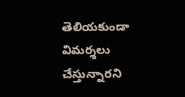తెలియకుండా విమర్శలు చేస్తున్నారని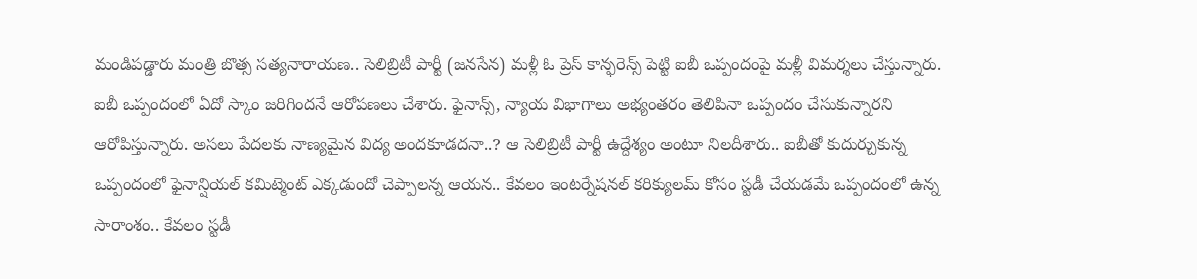మండిపడ్డారు మంత్రి బొత్స సత్యనారాయణ.. సెలిబ్రిటీ పార్టీ (జనసేన) మళ్లీ ఓ ప్రెస్ కాన్ఫరెన్స్ పెట్టి ఐబీ ఒప్పందంపై మళ్లీ విమర్శలు చేస్తున్నారు. ఐబీ ఒప్పందంలో ఏదో స్కాం జరిగిందనే ఆరోపణలు చేశారు. ఫైనాన్స్, న్యాయ విభాగాలు అభ్యంతరం తెలిపినా ఒప్పందం చేసుకున్నారని ఆరోపిస్తున్నారు. అసలు పేదలకు నాణ్యమైన విద్య అందకూడదనా..? ఆ సెలిబ్రిటీ పార్టీ ఉద్దేశ్యం అంటూ నిలదీశారు.. ఐబీతో కుదుర్చుకున్న ఒప్పందంలో ఫైనాన్షియల్ కమిట్మెంట్ ఎక్కడుందో చెప్పాలన్న ఆయన.. కేవలం ఇంటర్నేషనల్ కరిక్యులమ్ కోసం స్టడీ చేయడమే ఒప్పందంలో ఉన్న సారాంశం.. కేవలం స్టడీ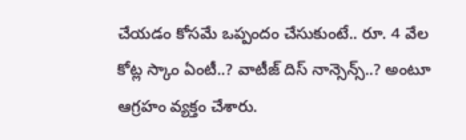చేయడం కోసమే ఒప్పందం చేసుకుంటే.. రూ. 4 వేల కోట్ల స్కాం ఏంటీ..? వాటీజ్ దిస్ నాన్సెన్స్..? అంటూ ఆగ్రహం వ్యక్తం చేశారు.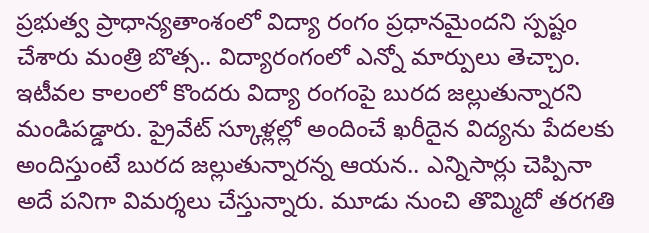ప్రభుత్వ ప్రాధాన్యతాంశంలో విద్యా రంగం ప్రధానమైందని స్పష్టం చేశారు మంత్రి బొత్స.. విద్యారంగంలో ఎన్నో మార్పులు తెచ్చాం. ఇటీవల కాలంలో కొందరు విద్యా రంగంపై బురద జల్లుతున్నారని మండిపడ్డారు. ప్రైవేట్ స్కూళ్లల్లో అందించే ఖరీదైన విద్యను పేదలకు అందిస్తుంటే బురద జల్లుతున్నారన్న ఆయన.. ఎన్నిసార్లు చెప్పినా అదే పనిగా విమర్శలు చేస్తున్నారు. మూడు నుంచి తొమ్మిదో తరగతి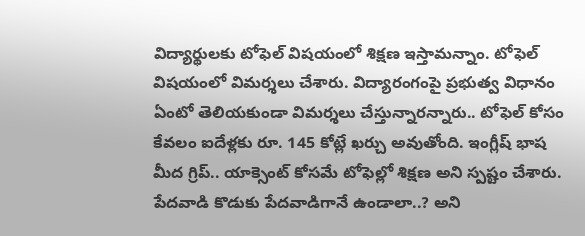విద్యార్థులకు టోఫెల్ విషయంలో శిక్షణ ఇస్తామన్నాం. టోఫెల్ విషయంలో విమర్శలు చేశారు. విద్యారంగంపై ప్రభుత్వ విధానం ఏంటో తెలియకుండా విమర్శలు చేస్తున్నారన్నారు.. టోఫెల్ కోసం కేవలం ఐదేళ్లకు రూ. 145 కోట్లే ఖర్చు అవుతోంది. ఇంగ్లీష్ భాష మీద గ్రిప్.. యాక్సెంట్ కోసమే టోఫెల్లో శిక్షణ అని స్పష్టం చేశారు. పేదవాడి కొడుకు పేదవాడిగానే ఉండాలా..? అని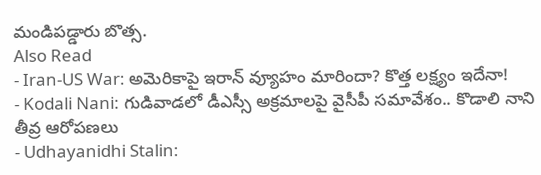మండిపడ్డారు బొత్స.
Also Read
- Iran-US War: అమెరికాపై ఇరాన్ వ్యూహం మారిందా? కొత్త లక్ష్యం ఇదేనా!
- Kodali Nani: గుడివాడలో డీఎస్సీ అక్రమాలపై వైసీపీ సమావేశం.. కొడాలి నాని తీవ్ర ఆరోపణలు
- Udhayanidhi Stalin: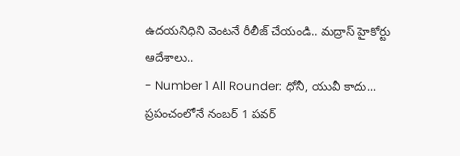ఉదయనిధిని వెంటనే రీలీజ్ చేయండి.. మద్రాస్ హైకోర్టు ఆదేశాలు..
- Number 1 All Rounder: ధోనీ, యువీ కాదు... ప్రపంచంలోనే నంబర్ 1 పవర్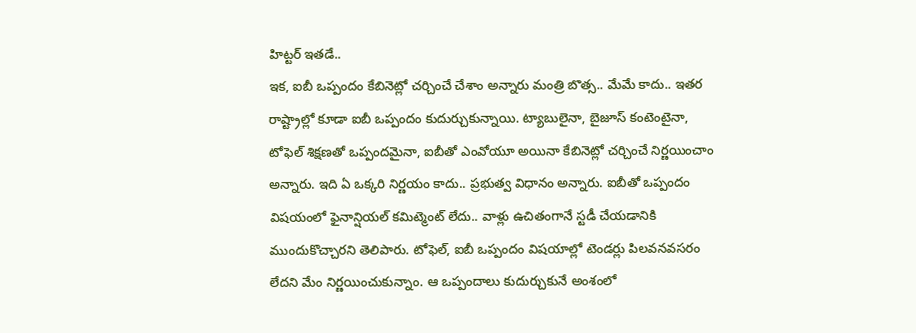హిట్టర్ ఇతడే..
ఇక, ఐబీ ఒప్పందం కేబినెట్లో చర్చించే చేశాం అన్నారు మంత్రి బొత్స.. మేమే కాదు.. ఇతర రాష్ట్రాల్లో కూడా ఐబీ ఒప్పందం కుదుర్చుకున్నాయి. ట్యాబులైనా, బైజూస్ కంటెంటైనా, టోఫెల్ శిక్షణతో ఒప్పందమైనా, ఐబీతో ఎంవోయూ అయినా కేబినెట్లో చర్చించే నిర్ణయించాం అన్నారు. ఇది ఏ ఒక్కరి నిర్ణయం కాదు.. ప్రభుత్వ విధానం అన్నారు. ఐబీతో ఒప్పందం విషయంలో ఫైనాన్షియల్ కమిట్మెంట్ లేదు.. వాళ్లు ఉచితంగానే స్టడీ చేయడానికి ముందుకొచ్చారని తెలిపారు. టోఫెల్, ఐబీ ఒప్పందం విషయాల్లో టెండర్లు పిలవనవసరం లేదని మేం నిర్ణయించుకున్నాం. ఆ ఒప్పందాలు కుదుర్చుకునే అంశంలో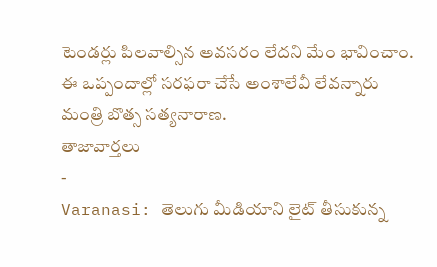టెండర్లు పిలవాల్సిన అవసరం లేదని మేం భావించాం. ఈ ఒప్పందాల్లో సరఫరా చేసే అంశాలేవీ లేవన్నారు మంత్రి బొత్స సత్యనారాణ.
తాజావార్తలు
-
Varanasi: తెలుగు మీడియాని లైట్ తీసుకున్న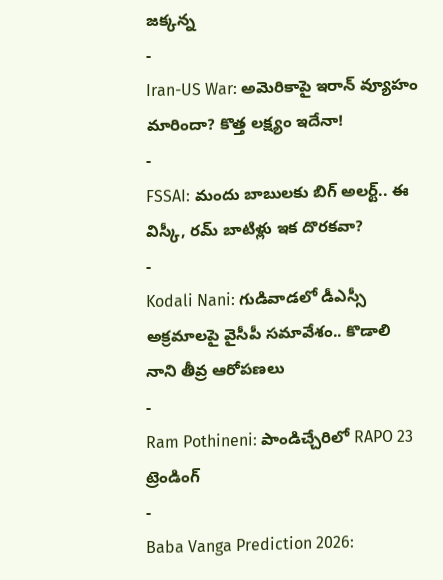జక్కన్న
-
Iran-US War: అమెరికాపై ఇరాన్ వ్యూహం మారిందా? కొత్త లక్ష్యం ఇదేనా!
-
FSSAI: మందు బాబులకు బిగ్ అలర్ట్.. ఈ విస్కీ, రమ్ బాటిళ్లు ఇక దొరకవా?
-
Kodali Nani: గుడివాడలో డీఎస్సీ అక్రమాలపై వైసీపీ సమావేశం.. కొడాలి నాని తీవ్ర ఆరోపణలు
-
Ram Pothineni: పాండిచ్చేరిలో RAPO 23
ట్రెండింగ్
-
Baba Vanga Prediction 2026: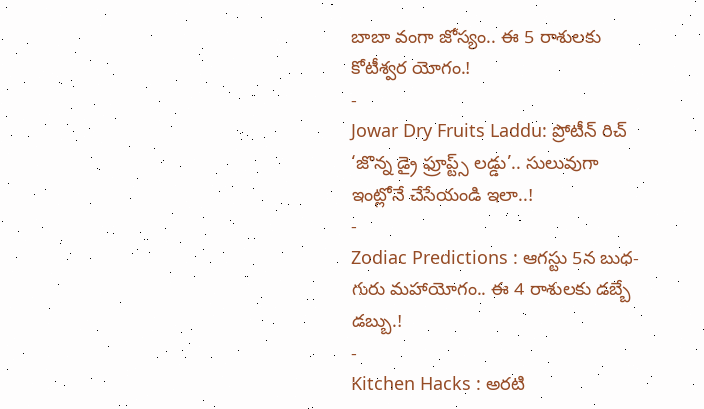బాబా వంగా జోస్యం.. ఈ 5 రాశులకు కోటీశ్వర యోగం.!
-
Jowar Dry Fruits Laddu: ప్రోటీన్ రిచ్ ‘జొన్న డ్రై ఫ్రూప్ట్స్ లడ్డు’.. సులువుగా ఇంట్లోనే చేసేయండి ఇలా..!
-
Zodiac Predictions : ఆగస్టు 5న బుధ-గురు మహాయోగం.. ఈ 4 రాశులకు డబ్బే డబ్బు.!
-
Kitchen Hacks : అరటి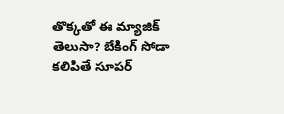తొక్కతో ఈ మ్యాజిక్ తెలుసా? బేకింగ్ సోడా కలిపితే సూపర్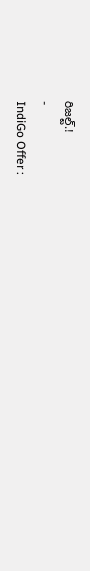రిజల్ట్.!
-
IndiGo Offer :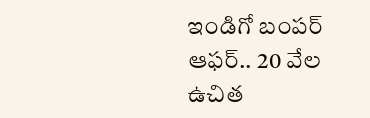ఇండిగో బంపర్ ఆఫర్.. 20 వేల ఉచిత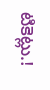టికెట్లు.!